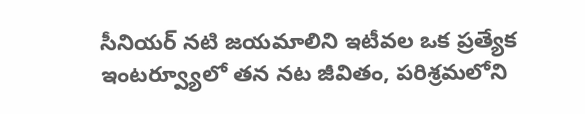సీనియర్ నటి జయమాలిని ఇటీవల ఒక ప్రత్యేక ఇంటర్వ్యూలో తన నట జీవితం, పరిశ్రమలోని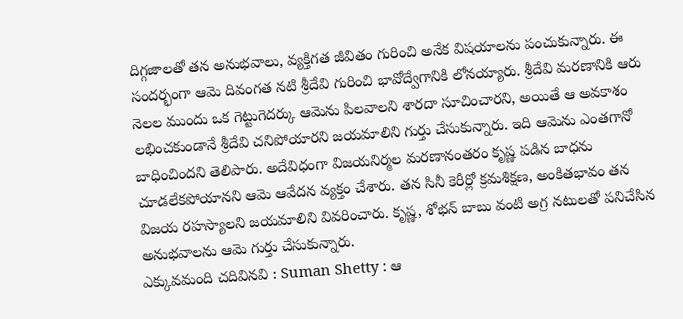దిగ్గజాలతో తన అనుభవాలు, వ్యక్తిగత జీవితం గురించి అనేక విషయాలను పంచుకున్నారు. ఈ సందర్భంగా ఆమె దివంగత నటి శ్రీదేవి గురించి భావోద్వేగానికి లోనయ్యారు. శ్రీదేవి మరణానికి ఆరు నెలల ముందు ఒక గెట్టుగెదర్కు ఆమెను పిలవాలని శారదా సూచించారని, అయితే ఆ అవకాశం లభించకుండానే శ్రీదేవి చనిపోయారని జయమాలిని గుర్తు చేసుకున్నారు. ఇది ఆమెను ఎంతగానో బాధించిందని తెలిపారు. అదేవిధంగా విజయనిర్మల మరణానంతరం కృష్ణ పడిన బాధను చూడలేకపోయానని ఆమె ఆవేదన వ్యక్తం చేశారు. తన సినీ కెరీర్లో క్రమశిక్షణ, అంకితభావం తన విజయ రహస్యాలని జయమాలిని వివరించారు. కృష్ణ, శోభన్ బాబు వంటి అగ్ర నటులతో పనిచేసిన అనుభవాలను ఆమె గుర్తు చేసుకున్నారు.
ఎక్కువమంది చదివినవి : Suman Shetty : ఆ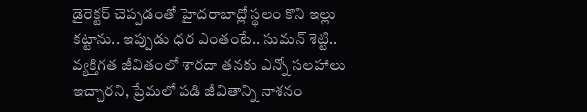డైరెక్టర్ చెప్పడంతో హైదరాబాద్లో స్థలం కొని ఇల్లు కట్టాను.. ఇప్పుడు ధర ఎంతంటే.. సుమన్ శెట్టి..
వ్యక్తిగత జీవితంలో శారదా తనకు ఎన్నో సలహాలు ఇచ్చారని, ప్రేమలో పడి జీవితాన్ని నాశనం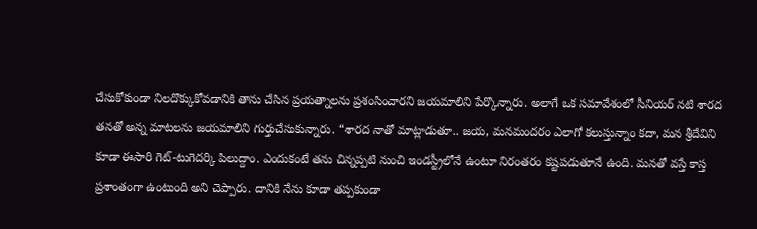చేసుకోకుండా నిలదొక్కుకోవడానికి తాను చేసిన ప్రయత్నాలను ప్రశంసించారని జయమాలిని పేర్కొన్నారు. అలాగే ఒక సమావేశంలో సీనియర్ నటి శారద తనతో అన్న మాటలను జయమాలిని గుర్తుచేసుకున్నారు. “శారద నాతో మాట్లాడుతూ.. జయ, మనమందరం ఎలాగో కలుస్తున్నాం కదా, మన శ్రీదేవిని కూడా ఈసారి గెట్-టుగెదర్కి పిలుద్దాం. ఎందుకంటే తను చిన్నప్పటి నుంచి ఇండస్ట్రీలోనే ఉంటూ నిరంతరం కష్టపడుతూనే ఉంది. మనతో వస్తే కాస్త ప్రశాంతంగా ఉంటుంది అని చెప్పారు. దానికి నేను కూడా తప్పకుండా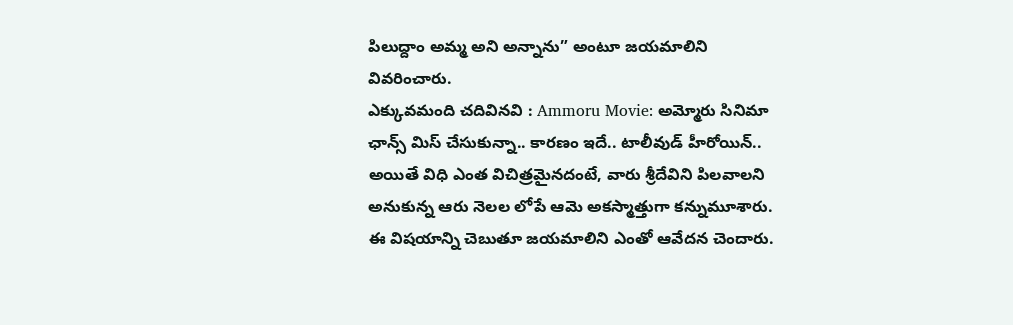పిలుద్దాం అమ్మ అని అన్నాను” అంటూ జయమాలిని వివరించారు.
ఎక్కువమంది చదివినవి : Ammoru Movie: అమ్మోరు సినిమా ఛాన్స్ మిస్ చేసుకున్నా.. కారణం ఇదే.. టాలీవుడ్ హీరోయిన్..
అయితే విధి ఎంత విచిత్రమైనదంటే, వారు శ్రీదేవిని పిలవాలని అనుకున్న ఆరు నెలల లోపే ఆమె అకస్మాత్తుగా కన్నుమూశారు. ఈ విషయాన్ని చెబుతూ జయమాలిని ఎంతో ఆవేదన చెందారు.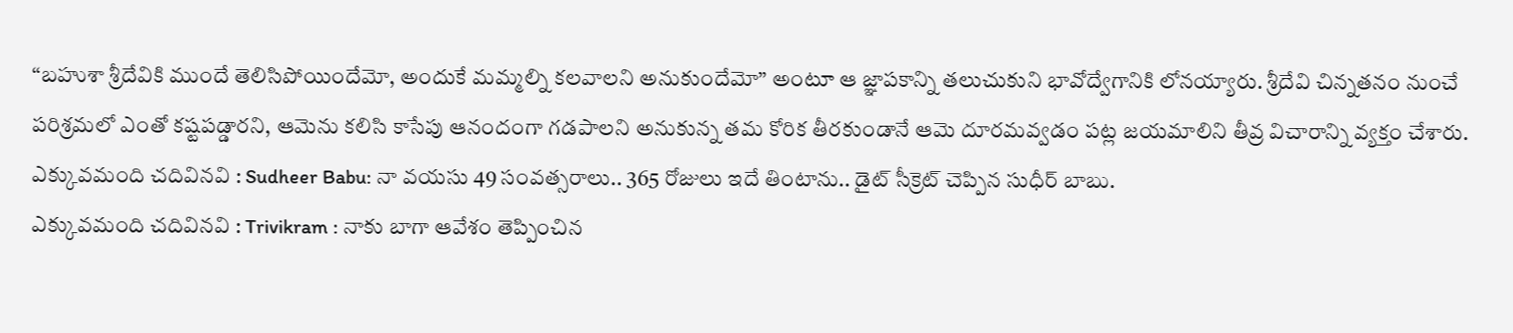“బహుశా శ్రీదేవికి ముందే తెలిసిపోయిందేమో, అందుకే మమ్మల్ని కలవాలని అనుకుందేమో” అంటూ ఆ జ్ఞాపకాన్ని తలుచుకుని భావోద్వేగానికి లోనయ్యారు. శ్రీదేవి చిన్నతనం నుంచే పరిశ్రమలో ఎంతో కష్టపడ్డారని, ఆమెను కలిసి కాసేపు ఆనందంగా గడపాలని అనుకున్న తమ కోరిక తీరకుండానే ఆమె దూరమవ్వడం పట్ల జయమాలిని తీవ్ర విచారాన్ని వ్యక్తం చేశారు.
ఎక్కువమంది చదివినవి : Sudheer Babu: నా వయసు 49 సంవత్సరాలు.. 365 రోజులు ఇదే తింటాను.. డైట్ సీక్రెట్ చెప్పిన సుధీర్ బాబు.
ఎక్కువమంది చదివినవి : Trivikram : నాకు బాగా ఆవేశం తెప్పించిన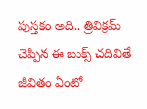పుస్తకం అది.. త్రివిక్రమ్ చెప్పిన ఈ బుక్స్ చదివితే జీవితం ఏంటో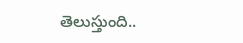తెలుస్తుంది..